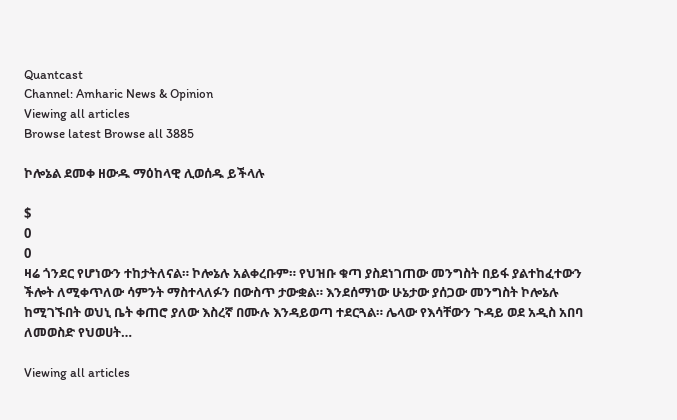Quantcast
Channel: Amharic News & Opinion
Viewing all articles
Browse latest Browse all 3885

ኮሎኔል ደመቀ ዘውዱ ማዕከላዊ ሊወሰዱ ይችላሉ

$
0
0
ዛሬ ጎንደር የሆነውን ተከታትለናል። ኮሎኔሉ አልቀረቡም። የህዝቡ ቁጣ ያስደነገጠው መንግስት በይፋ ያልተከፈተውን ችሎት ለሚቀጥለው ሳምንት ማስተላለፉን በውስጥ ታውቋል። እንደሰማነው ሁኔታው ያሰጋው መንግስት ኮሎኔሉ ከሚገኙበት ወህኒ ቤት ቀጠሮ ያለው እስረኛ በሙሉ እንዳይወጣ ተደርጓል። ሌላው የእሳቸውን ጉዳይ ወደ አዲስ አበባ ለመወስድ የህወሀት…

Viewing all articles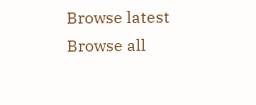Browse latest Browse all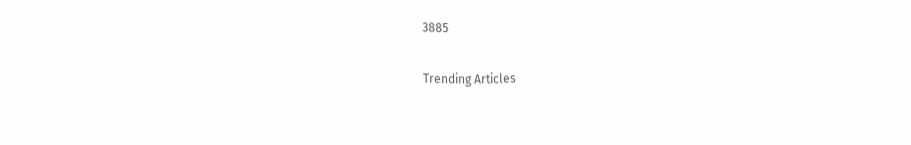3885

Trending Articles